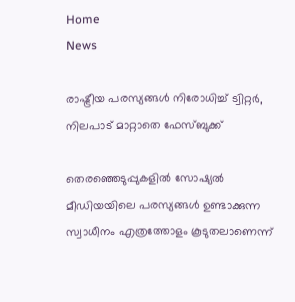Home
News

രാഷ്ട്രീയ പരസ്യങ്ങൾ നിരോധിച്ച് ട്വിറ്റർ, നിലപാട് മാറ്റാതെ ഫേസ്ബുക്ക്

തെരഞ്ഞെടുപ്പുകളിൽ സോഷ്യൽ മീഡിയയിലെ പരസ്യങ്ങൾ ഉണ്ടാക്കുന്ന സ്വാധീനം എത്രത്തോളം കൂടുതലാണെന്ന്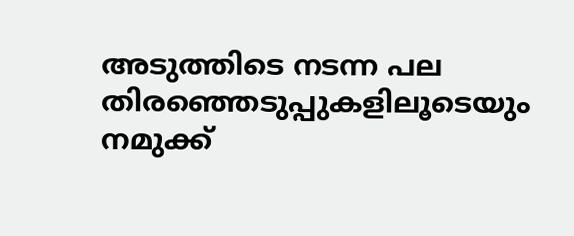അടുത്തിടെ നടന്ന പല തിരഞ്ഞെടുപ്പുകളിലൂടെയും നമുക്ക്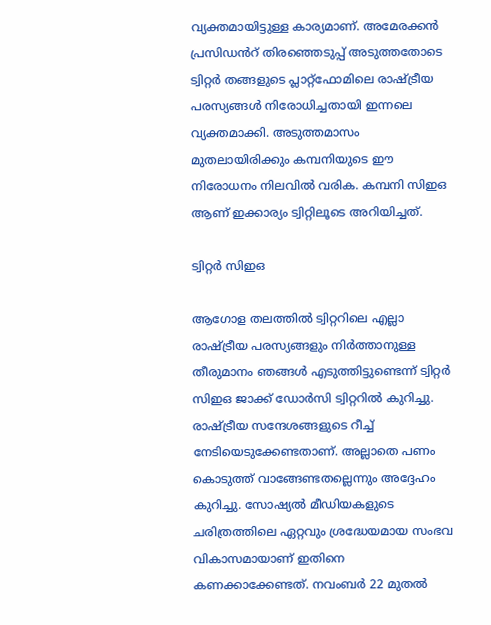വ്യക്തമായിട്ടുള്ള കാര്യമാണ്. അമേരക്കൻ പ്രസിഡൻറ് തിരഞ്ഞെടുപ്പ് അടുത്തതോടെ ട്വിറ്റർ തങ്ങളുടെ പ്ലാറ്റ്ഫോമിലെ രാഷ്ട്രീയ പരസ്യങ്ങൾ നിരോധിച്ചതായി ഇന്നലെ വ്യക്തമാക്കി. അടുത്തമാസം മുതലായിരിക്കും കമ്പനിയുടെ ഈ നിരോധനം നിലവിൽ വരിക. കമ്പനി സിഇഒ ആണ് ഇക്കാര്യം ട്വിറ്റിലൂടെ അറിയിച്ചത്.

ട്വിറ്റർ സിഇഒ

ആഗോള തലത്തിൽ ട്വിറ്ററിലെ എല്ലാ രാഷ്ട്രീയ പരസ്യങ്ങളും നിർത്താനുള്ള തീരുമാനം ഞങ്ങൾ എടുത്തിട്ടുണ്ടെന്ന് ട്വിറ്റർ സിഇഒ ജാക്ക് ഡോർസി ട്വിറ്ററിൽ കുറിച്ചു. രാഷ്ട്രീയ സന്ദേശങ്ങളുടെ റീച്ച് നേടിയെടുക്കേണ്ടതാണ്. അല്ലാതെ പണം കൊടുത്ത് വാങ്ങേണ്ടതല്ലെന്നും അദ്ദേഹം കുറിച്ചു. സോഷ്യൽ മീഡിയകളുടെ ചരിത്രത്തിലെ ഏറ്റവും ശ്രദ്ധേയമായ സംഭവ വികാസമായാണ് ഇതിനെ കണക്കാക്കേണ്ടത്. നവംബർ 22 മുതൽ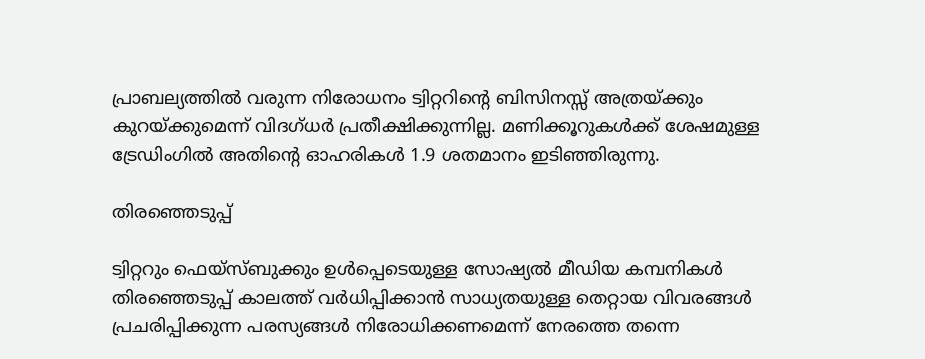പ്രാബല്യത്തിൽ വരുന്ന നിരോധനം ട്വിറ്ററിന്റെ ബിസിനസ്സ് അത്രയ്ക്കും കുറയ്ക്കുമെന്ന് വിദഗ്ധർ പ്രതീക്ഷിക്കുന്നില്ല. മണിക്കൂറുകൾക്ക് ശേഷമുള്ള ട്രേഡിംഗിൽ അതിന്റെ ഓഹരികൾ 1.9 ശതമാനം ഇടിഞ്ഞിരുന്നു.

തിരഞ്ഞെടുപ്പ്

ട്വിറ്ററും ഫെയ്‌സ്ബുക്കും ഉൾപ്പെടെയുള്ള സോഷ്യൽ മീഡിയ കമ്പനികൾ തിരഞ്ഞെടുപ്പ് കാലത്ത് വർധിപ്പിക്കാൻ സാധ്യതയുള്ള തെറ്റായ വിവരങ്ങൾ പ്രചരിപ്പിക്കുന്ന പരസ്യങ്ങൾ നിരോധിക്കണമെന്ന് നേരത്തെ തന്നെ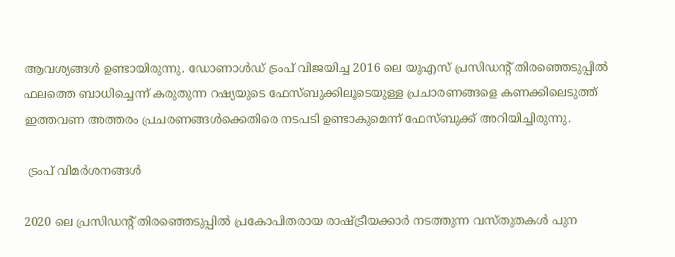ആവശ്യങ്ങൾ ഉണ്ടായിരുന്നു. ഡോണാൾഡ് ട്രംപ് വിജയിച്ച 2016 ലെ യുഎസ് പ്രസിഡന്റ് തിരഞ്ഞെടുപ്പിൽ ഫലത്തെ ബാധിച്ചെന്ന് കരുതുന്ന റഷ്യയുടെ ഫേസ്ബുക്കിലൂടെയുള്ള പ്രചാരണങ്ങളെ കണക്കിലെടുത്ത് ഇത്തവണ അത്തരം പ്രചരണങ്ങൾക്കെതിരെ നടപടി ഉണ്ടാകുമെന്ന് ഫേസ്ബുക്ക് അറിയിച്ചിരുന്നു.

 ട്രംപ് വിമർശനങ്ങൾ

2020 ലെ പ്രസിഡന്റ് തിരഞ്ഞെടുപ്പിൽ പ്രകോപിതരായ രാഷ്ട്രീയക്കാർ നടത്തുന്ന വസ്തുതകൾ പുന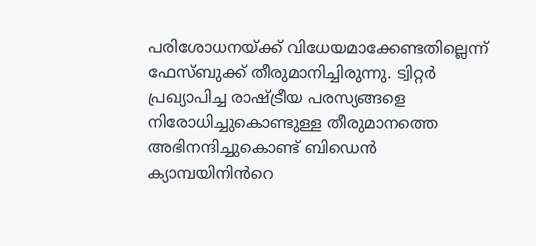പരിശോധനയ്ക്ക് വിധേയമാക്കേണ്ടതില്ലെന്ന് ഫേസ്ബുക്ക് തീരുമാനിച്ചിരുന്നു. ട്വിറ്റർ പ്രഖ്യാപിച്ച രാഷ്ട്രീയ പരസ്യങ്ങളെ നിരോധിച്ചുകൊണ്ടുള്ള തീരുമാനത്തെ അഭിനന്ദിച്ചുകൊണ്ട് ബിഡെൻ ക്യാമ്പയിനിൻറെ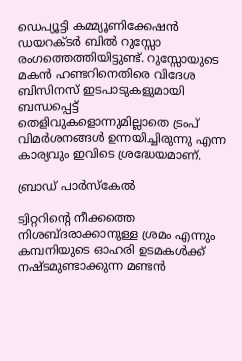ഡെപ്യൂട്ടി കമ്മ്യൂണിക്കേഷൻ ഡയറക്ടർ ബിൽ റുസ്സോ രംഗത്തെത്തിയിട്ടുണ്ട്. റുസ്സോയുടെ മകൻ ഹണ്ടറിനെതിരെ വിദേശ ബിസിനസ് ഇടപാടുകളുമായി ബന്ധപ്പെട്ട് തെളിവുകളൊന്നുമില്ലാതെ ട്രംപ് വിമർശനങ്ങൾ ഉന്നയിച്ചിരുന്നു എന്ന കാര്യവും ഇവിടെ ശ്രദ്ധേയമാണ്.

ബ്രാഡ് പാർസ്കേൽ

ട്വിറ്ററിന്റെ നീക്കത്തെ നിശബ്ദരാക്കാനുള്ള ശ്രമം എന്നും കമ്പനിയുടെ ഓഹരി ഉടമകൾക്ക് നഷ്ടമുണ്ടാക്കുന്ന മണ്ടൻ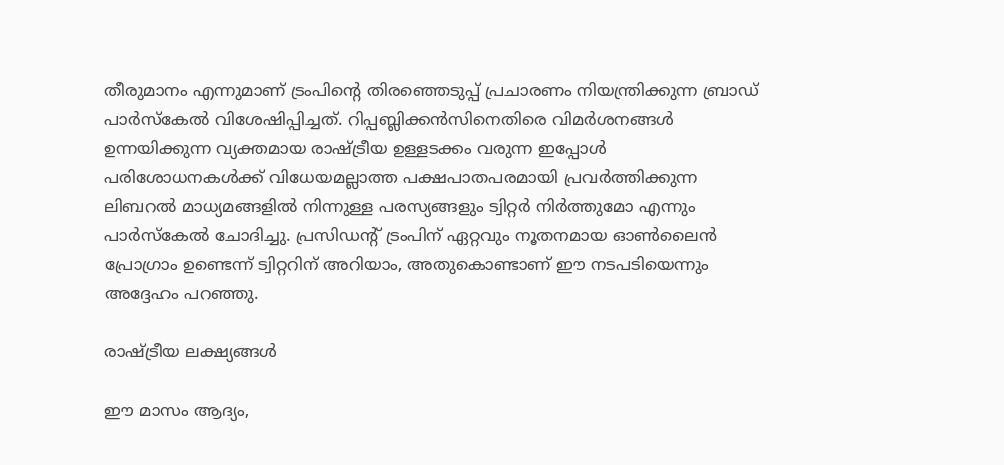തീരുമാനം എന്നുമാണ് ട്രംപിന്റെ തിരഞ്ഞെടുപ്പ് പ്രചാരണം നിയന്ത്രിക്കുന്ന ബ്രാഡ് പാർസ്കേൽ വിശേഷിപ്പിച്ചത്. റിപ്പബ്ലിക്കൻസിനെതിരെ വിമർശനങ്ങൾ ഉന്നയിക്കുന്ന വ്യക്തമായ രാഷ്ട്രീയ ഉള്ളടക്കം വരുന്ന ഇപ്പോൾ പരിശോധനകൾക്ക് വിധേയമല്ലാത്ത പക്ഷപാതപരമായി പ്രവർത്തിക്കുന്ന ലിബറൽ മാധ്യമങ്ങളിൽ നിന്നുള്ള പരസ്യങ്ങളും ട്വിറ്റർ നിർത്തുമോ എന്നും പാർസ്കേൽ ചോദിച്ചു. പ്രസിഡന്റ് ട്രംപിന് ഏറ്റവും നൂതനമായ ഓൺലൈൻ പ്രോഗ്രാം ഉണ്ടെന്ന് ട്വിറ്ററിന് അറിയാം, അതുകൊണ്ടാണ് ഈ നടപടിയെന്നും അദ്ദേഹം പറഞ്ഞു.

രാഷ്ട്രീയ ലക്ഷ്യങ്ങൾ

ഈ മാസം ആദ്യം,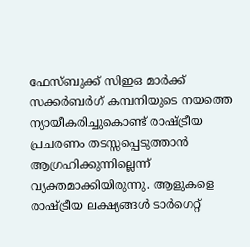ഫേസ്ബുക്ക് സിഇഒ മാർക്ക് സക്കർബർഗ് കമ്പനിയുടെ നയത്തെ ന്യായീകരിച്ചുകൊണ്ട് രാഷ്ട്രീയ പ്രചരണം തടസ്സപ്പെടുത്താൻ ആഗ്രഹിക്കുന്നില്ലെന്ന് വ്യക്തമാക്കിയിരുന്നു. ആളുകളെ രാഷ്ട്രീയ ലക്ഷ്യങ്ങൾ ടാർഗെറ്റ്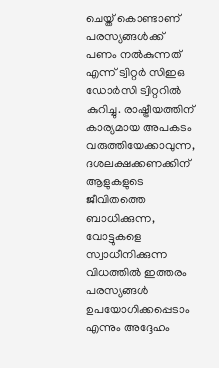ചെയ്ത് കൊണ്ടാണ് പരസ്യങ്ങൾക്ക് പണം നൽകുന്നത് എന്ന് ട്വിറ്റർ സിഇഒ ഡോർസി ട്വിറ്ററിൽ കുറിച്ചു. രാഷ്ട്രീയത്തിന് കാര്യമായ അപകടം വരുത്തിയേക്കാവുന്ന, ദശലക്ഷക്കണക്കിന് ആളുകളുടെ ജീവിതത്തെ ബാധിക്കുന്ന, വോട്ടുകളെ സ്വാധീനിക്കുന്ന വിധത്തിൽ ഇത്തരം പരസ്യങ്ങൾ ഉപയോഗിക്കപ്പെടാം എന്നും അദ്ദേഹം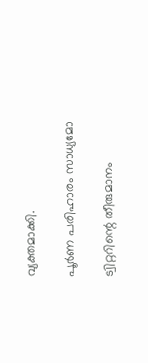വ്യക്തമാക്കി.

പൂർണ പരിഹാരം സാധ്യമോ

ട്വിറ്ററിന്റെ തീരുമാനം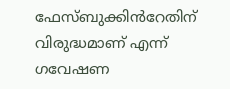ഫേസ്ബുക്കിൻറേതിന് വിരുദ്ധമാണ് എന്ന് ഗവേഷണ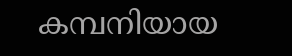കമ്പനിയായ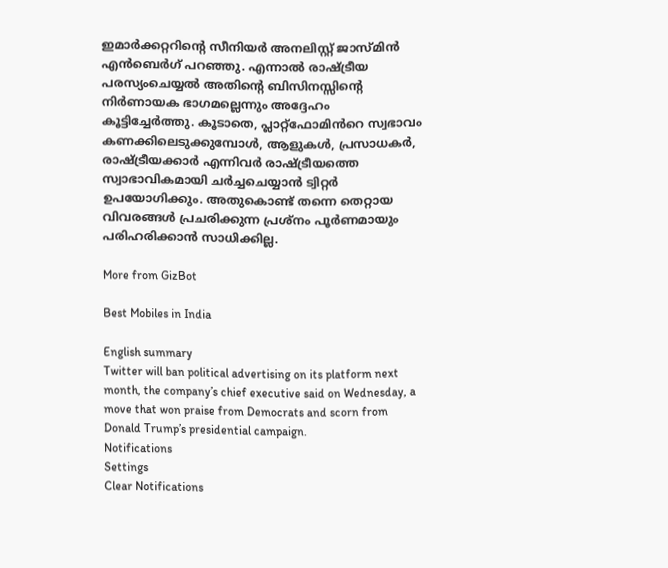ഇമാർക്കറ്ററിന്റെ സീനിയർ അനലിസ്റ്റ് ജാസ്മിൻ എൻ‌ബെർഗ് പറഞ്ഞു. എന്നാൽ രാഷ്ട്രീയ പരസ്യംചെയ്യൽ അതിന്റെ ബിസിനസ്സിന്റെ നിർണായക ഭാഗമല്ലെന്നും അദ്ദേഹം കൂട്ടിച്ചേർത്തു. കൂടാതെ, പ്ലാറ്റ്‌ഫോമിൻറെ സ്വഭാവം കണക്കിലെടുക്കുമ്പോൾ, ആളുകൾ, പ്രസാധകർ, രാഷ്ട്രീയക്കാർ എന്നിവർ രാഷ്ട്രീയത്തെ സ്വാഭാവികമായി ചർച്ചചെയ്യാൻ ട്വിറ്റർ ഉപയോഗിക്കും. അതുകൊണ്ട് തന്നെ തെറ്റായ വിവരങ്ങൾ പ്രചരിക്കുന്ന പ്രശ്നം പൂർണമായും പരിഹരിക്കാൻ സാധിക്കില്ല.

More from GizBot

Best Mobiles in India

English summary
Twitter will ban political advertising on its platform next month, the company’s chief executive said on Wednesday, a move that won praise from Democrats and scorn from Donald Trump’s presidential campaign.
Notifications
Settings
Clear Notifications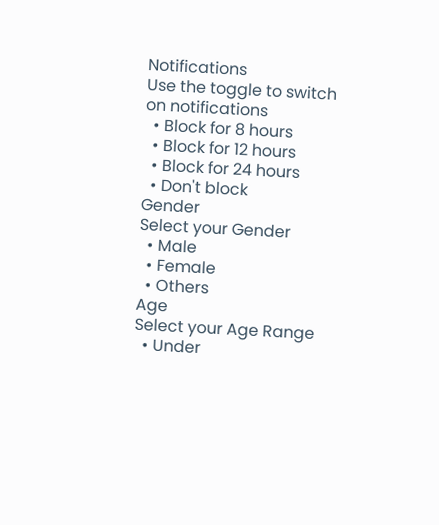Notifications
Use the toggle to switch on notifications
  • Block for 8 hours
  • Block for 12 hours
  • Block for 24 hours
  • Don't block
Gender
Select your Gender
  • Male
  • Female
  • Others
Age
Select your Age Range
  • Under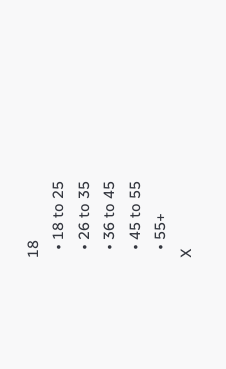18
  • 18 to 25
  • 26 to 35
  • 36 to 45
  • 45 to 55
  • 55+
X